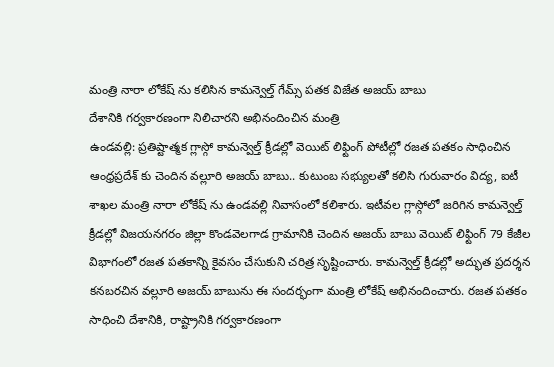మంత్రి నారా లోకేష్ ను కలిసిన కామన్వెల్త్ గేమ్స్ పతక విజేత అజయ్ బాబు
దేశానికి గర్వకారణంగా నిలిచారని అభినందించిన మంత్రి
ఉండవల్లి: ప్రతిష్టాత్మక గ్లాస్గో కామన్వెల్త్ క్రీడల్లో వెయిట్ లిఫ్టింగ్ పోటీల్లో రజత పతకం సాధించిన ఆంధ్రప్రదేశ్ కు చెందిన వల్లూరి అజయ్ బాబు.. కుటుంబ సభ్యులతో కలిసి గురువారం విద్య, ఐటీ శాఖల మంత్రి నారా లోకేష్ ను ఉండవల్లి నివాసంలో కలిశారు. ఇటీవల గ్లాస్గోలో జరిగిన కామన్వెల్త్ క్రీడల్లో విజయనగరం జిల్లా కొండవెలగాడ గ్రామానికి చెందిన అజయ్ బాబు వెయిట్ లిఫ్టింగ్ 79 కేజీల విభాగంలో రజత పతకాన్ని కైవసం చేసుకుని చరిత్ర సృష్టించారు. కామన్వెల్త్ క్రీడల్లో అద్భుత ప్రదర్శన కనబరచిన వల్లూరి అజయ్ బాబును ఈ సందర్భంగా మంత్రి లోకేష్ అభినందించారు. రజత పతకం సాధించి దేశానికి, రాష్ట్రానికి గర్వకారణంగా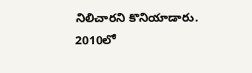నిలిచారని కొనియాడారు. 2010లో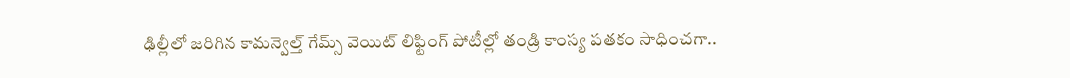ఢిల్లీలో జరిగిన కామన్వెల్త్ గేమ్స్ వెయిట్ లిఫ్టింగ్ పోటీల్లో తండ్రి కాంస్య పతకం సాధించగా..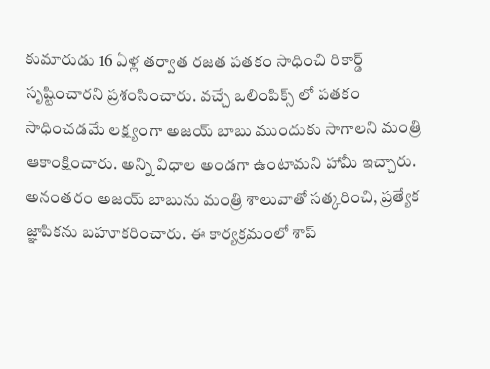కుమారుడు 16 ఏళ్ల తర్వాత రజత పతకం సాధించి రికార్డ్ సృష్టించారని ప్రశంసించారు. వచ్చే ఒలింపిక్స్ లో పతకం సాధించడమే లక్ష్యంగా అజయ్ బాబు ముందుకు సాగాలని మంత్రి ఆకాంక్షించారు. అన్ని విధాల అండగా ఉంటామని హామీ ఇచ్చారు. అనంతరం అజయ్ బాబును మంత్రి శాలువాతో సత్కరించి, ప్రత్యేక జ్ఞాపికను బహూకరించారు. ఈ కార్యక్రమంలో శాప్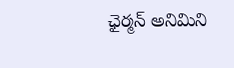ఛైర్మన్ అనిమిని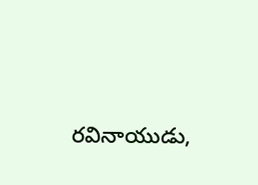రవినాయుడు,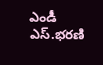ఎండీ ఎస్.భరణి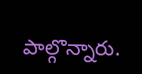పాల్గొన్నారు.